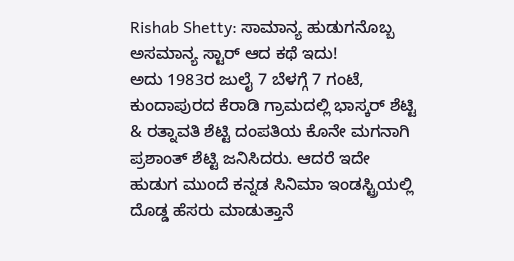Rishab Shetty: ಸಾಮಾನ್ಯ ಹುಡುಗನೊಬ್ಬ ಅಸಮಾನ್ಯ ಸ್ಟಾರ್ ಆದ ಕಥೆ ಇದು!
ಅದು 1983ರ ಜುಲೈ 7 ಬೆಳಗ್ಗೆ 7 ಗಂಟೆ, ಕುಂದಾಪುರದ ಕೆರಾಡಿ ಗ್ರಾಮದಲ್ಲಿ ಭಾಸ್ಕರ್ ಶೆಟ್ಟಿ & ರತ್ನಾವತಿ ಶೆಟ್ಟಿ ದಂಪತಿಯ ಕೊನೇ ಮಗನಾಗಿ ಪ್ರಶಾಂತ್ ಶೆಟ್ಟಿ ಜನಿಸಿದರು. ಆದರೆ ಇದೇ ಹುಡುಗ ಮುಂದೆ ಕನ್ನಡ ಸಿನಿಮಾ ಇಂಡಸ್ಟ್ರಿಯಲ್ಲಿ ದೊಡ್ಡ ಹೆಸರು ಮಾಡುತ್ತಾನೆ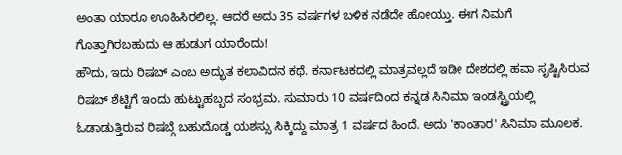ಅಂತಾ ಯಾರೂ ಊಹಿಸಿರಲಿಲ್ಲ. ಆದರೆ ಅದು 35 ವರ್ಷಗಳ ಬಳಿಕ ನಡೆದೇ ಹೋಯ್ತು. ಈಗ ನಿಮಗೆ ಗೊತ್ತಾಗಿರಬಹುದು ಆ ಹುಡುಗ ಯಾರೆಂದು!
ಹೌದು, ಇದು ರಿಷಬ್ ಎಂಬ ಅದ್ಭುತ ಕಲಾವಿದನ ಕಥೆ. ಕರ್ನಾಟಕದಲ್ಲಿ ಮಾತ್ರವಲ್ಲದೆ ಇಡೀ ದೇಶದಲ್ಲಿ ಹವಾ ಸೃಷ್ಟಿಸಿರುವ ರಿಷಬ್ ಶೆಟ್ಟಿಗೆ ಇಂದು ಹುಟ್ಟುಹಬ್ಬದ ಸಂಭ್ರಮ. ಸುಮಾರು 10 ವರ್ಷದಿಂದ ಕನ್ನಡ ಸಿನಿಮಾ ಇಂಡಸ್ಟ್ರಿಯಲ್ಲಿ ಓಡಾಡುತ್ತಿರುವ ರಿಷಬ್ಗೆ ಬಹುದೊಡ್ಡ ಯಶಸ್ಸು ಸಿಕ್ಕಿದ್ದು ಮಾತ್ರ 1 ವರ್ಷದ ಹಿಂದೆ. ಅದು 'ಕಾಂತಾರ' ಸಿನಿಮಾ ಮೂಲಕ.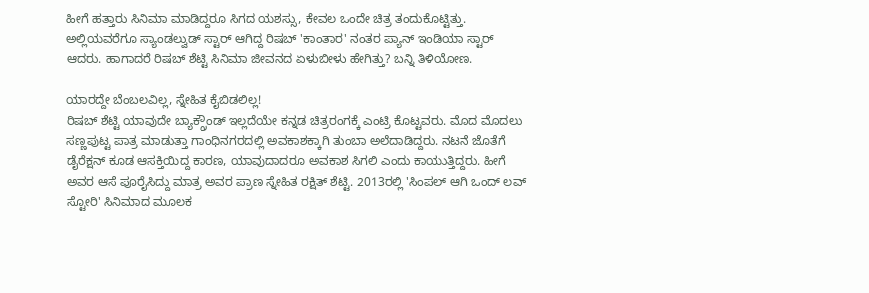ಹೀಗೆ ಹತ್ತಾರು ಸಿನಿಮಾ ಮಾಡಿದ್ದರೂ ಸಿಗದ ಯಶಸ್ಸು, ಕೇವಲ ಒಂದೇ ಚಿತ್ರ ತಂದುಕೊಟ್ಟಿತ್ತು. ಅಲ್ಲಿಯವರೆಗೂ ಸ್ಯಾಂಡಲ್ವುಡ್ ಸ್ಟಾರ್ ಆಗಿದ್ದ ರಿಷಬ್ 'ಕಾಂತಾರ' ನಂತರ ಪ್ಯಾನ್ ಇಂಡಿಯಾ ಸ್ಟಾರ್ ಆದರು. ಹಾಗಾದರೆ ರಿಷಬ್ ಶೆಟ್ಟಿ ಸಿನಿಮಾ ಜೀವನದ ಏಳುಬೀಳು ಹೇಗಿತ್ತು? ಬನ್ನಿ ತಿಳಿಯೋಣ.

ಯಾರದ್ದೇ ಬೆಂಬಲವಿಲ್ಲ, ಸ್ನೇಹಿತ ಕೈಬಿಡಲಿಲ್ಲ!
ರಿಷಬ್ ಶೆಟ್ಟಿ ಯಾವುದೇ ಬ್ಯಾಕ್ಗ್ರೌಂಡ್ ಇಲ್ಲದೆಯೇ ಕನ್ನಡ ಚಿತ್ರರಂಗಕ್ಕೆ ಎಂಟ್ರಿ ಕೊಟ್ಟವರು. ಮೊದ ಮೊದಲು ಸಣ್ಣಪುಟ್ಟ ಪಾತ್ರ ಮಾಡುತ್ತಾ ಗಾಂಧಿನಗರದಲ್ಲಿ ಅವಕಾಶಕ್ಕಾಗಿ ತುಂಬಾ ಅಲೆದಾಡಿದ್ದರು. ನಟನೆ ಜೊತೆಗೆ ಡೈರೆಕ್ಷನ್ ಕೂಡ ಆಸಕ್ತಿಯಿದ್ದ ಕಾರಣ, ಯಾವುದಾದರೂ ಅವಕಾಶ ಸಿಗಲಿ ಎಂದು ಕಾಯುತ್ತಿದ್ದರು. ಹೀಗೆ ಅವರ ಆಸೆ ಪೂರೈಸಿದ್ದು ಮಾತ್ರ ಅವರ ಪ್ರಾಣ ಸ್ನೇಹಿತ ರಕ್ಷಿತ್ ಶೆಟ್ಟಿ. 2013ರಲ್ಲಿ 'ಸಿಂಪಲ್ ಆಗಿ ಒಂದ್ ಲವ್ ಸ್ಟೋರಿ' ಸಿನಿಮಾದ ಮೂಲಕ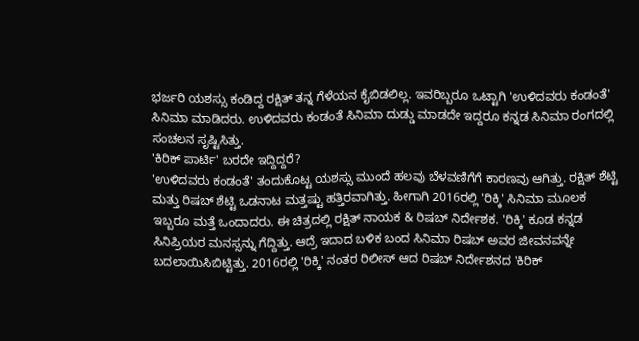ಭರ್ಜರಿ ಯಶಸ್ಸು ಕಂಡಿದ್ದ ರಕ್ಷಿತ್ ತನ್ನ ಗೆಳೆಯನ ಕೈಬಿಡಲಿಲ್ಲ. ಇವರಿಬ್ಬರೂ ಒಟ್ಟಾಗಿ 'ಉಳಿದವರು ಕಂಡಂತೆ' ಸಿನಿಮಾ ಮಾಡಿದರು. ಉಳಿದವರು ಕಂಡಂತೆ ಸಿನಿಮಾ ದುಡ್ಡು ಮಾಡದೇ ಇದ್ದರೂ ಕನ್ನಡ ಸಿನಿಮಾ ರಂಗದಲ್ಲಿ ಸಂಚಲನ ಸೃಷ್ಟಿಸಿತ್ತು.
'ಕಿರಿಕ್ ಪಾರ್ಟಿ' ಬರದೇ ಇದ್ದಿದ್ದರೆ?
'ಉಳಿದವರು ಕಂಡಂತೆ' ತಂದುಕೊಟ್ಟ ಯಶಸ್ಸು ಮುಂದೆ ಹಲವು ಬೆಳವಣಿಗೆಗೆ ಕಾರಣವು ಆಗಿತ್ತು. ರಕ್ಷಿತ್ ಶೆಟ್ಟಿ ಮತ್ತು ರಿಷಬ್ ಶೆಟ್ಟಿ ಒಡನಾಟ ಮತ್ತಷ್ಟು ಹತ್ತಿರವಾಗಿತ್ತು. ಹೀಗಾಗಿ 2016ರಲ್ಲಿ 'ರಿಕ್ಕಿ' ಸಿನಿಮಾ ಮೂಲಕ ಇಬ್ಬರೂ ಮತ್ತೆ ಒಂದಾದರು. ಈ ಚಿತ್ರದಲ್ಲಿ ರಕ್ಷಿತ್ ನಾಯಕ & ರಿಷಬ್ ನಿರ್ದೇಶಕ. 'ರಿಕ್ಕಿ' ಕೂಡ ಕನ್ನಡ ಸಿನಿಪ್ರಿಯರ ಮನಸ್ಸನ್ನು ಗೆದ್ದಿತ್ತು. ಆದ್ರೆ ಇದಾದ ಬಳಿಕ ಬಂದ ಸಿನಿಮಾ ರಿಷಬ್ ಅವರ ಜೀವನವನ್ನೇ ಬದಲಾಯಿಸಿಬಿಟ್ಟಿತ್ತು. 2016ರಲ್ಲಿ 'ರಿಕ್ಕಿ' ನಂತರ ರಿಲೀಸ್ ಆದ ರಿಷಬ್ ನಿರ್ದೇಶನದ 'ಕಿರಿಕ್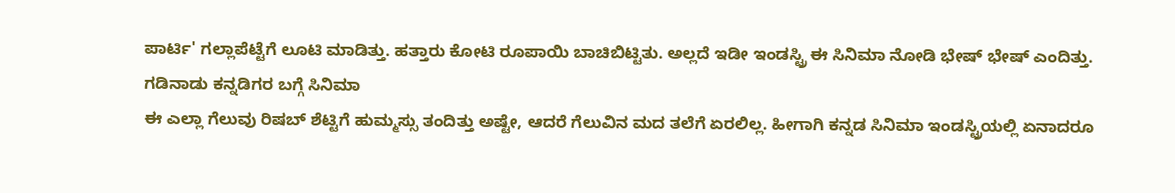ಪಾರ್ಟಿ' ಗಲ್ಲಾಪೆಟ್ಟೆಗೆ ಲೂಟಿ ಮಾಡಿತ್ತು. ಹತ್ತಾರು ಕೋಟಿ ರೂಪಾಯಿ ಬಾಚಿಬಿಟ್ಟಿತು. ಅಲ್ಲದೆ ಇಡೀ ಇಂಡಸ್ಟ್ರಿ ಈ ಸಿನಿಮಾ ನೋಡಿ ಭೇಷ್ ಭೇಷ್ ಎಂದಿತ್ತು.
ಗಡಿನಾಡು ಕನ್ನಡಿಗರ ಬಗ್ಗೆ ಸಿನಿಮಾ
ಈ ಎಲ್ಲಾ ಗೆಲುವು ರಿಷಬ್ ಶೆಟ್ಟಿಗೆ ಹುಮ್ಮಸ್ಸು ತಂದಿತ್ತು ಅಷ್ಟೇ, ಆದರೆ ಗೆಲುವಿನ ಮದ ತಲೆಗೆ ಏರಲಿಲ್ಲ. ಹೀಗಾಗಿ ಕನ್ನಡ ಸಿನಿಮಾ ಇಂಡಸ್ಟ್ರಿಯಲ್ಲಿ ಏನಾದರೂ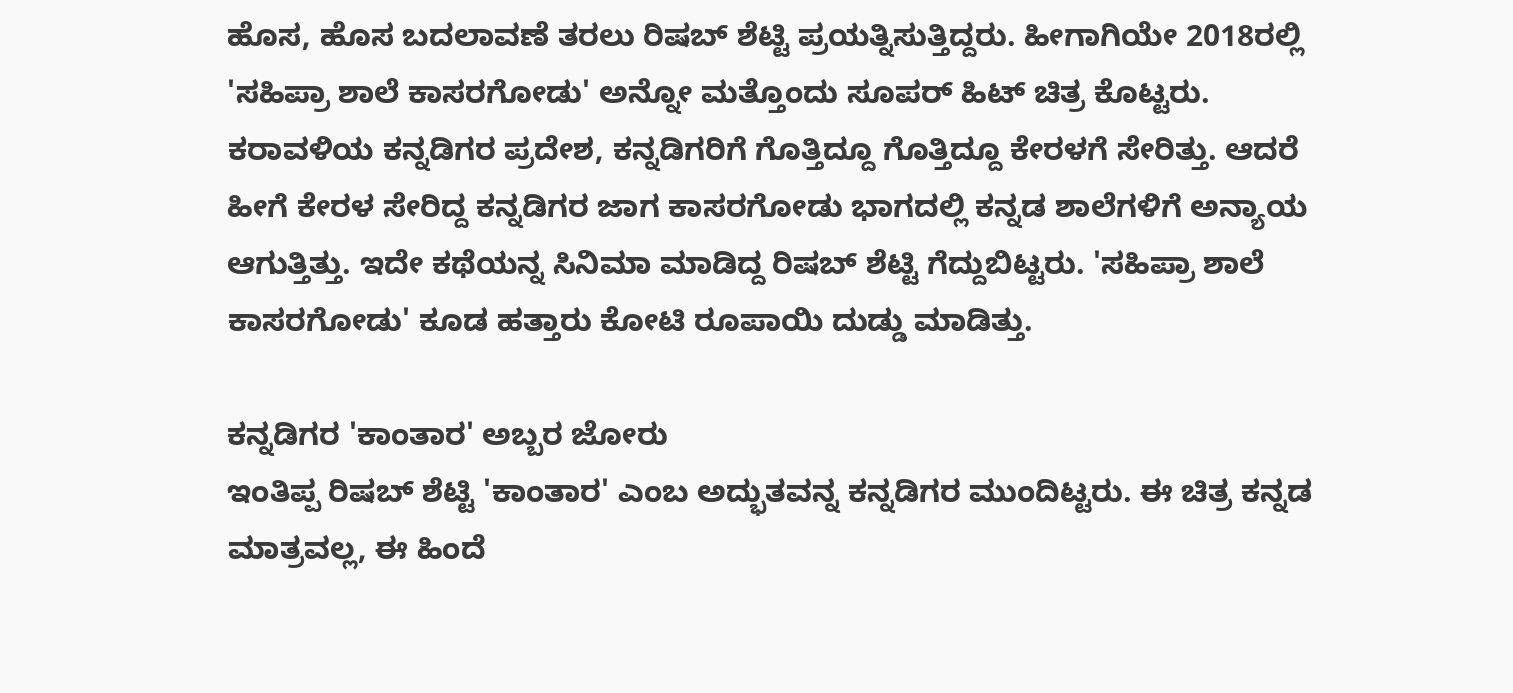ಹೊಸ, ಹೊಸ ಬದಲಾವಣೆ ತರಲು ರಿಷಬ್ ಶೆಟ್ಟಿ ಪ್ರಯತ್ನಿಸುತ್ತಿದ್ದರು. ಹೀಗಾಗಿಯೇ 2018ರಲ್ಲಿ 'ಸಹಿಪ್ರಾ ಶಾಲೆ ಕಾಸರಗೋಡು' ಅನ್ನೋ ಮತ್ತೊಂದು ಸೂಪರ್ ಹಿಟ್ ಚಿತ್ರ ಕೊಟ್ಟರು. ಕರಾವಳಿಯ ಕನ್ನಡಿಗರ ಪ್ರದೇಶ, ಕನ್ನಡಿಗರಿಗೆ ಗೊತ್ತಿದ್ದೂ ಗೊತ್ತಿದ್ದೂ ಕೇರಳಗೆ ಸೇರಿತ್ತು. ಆದರೆ ಹೀಗೆ ಕೇರಳ ಸೇರಿದ್ದ ಕನ್ನಡಿಗರ ಜಾಗ ಕಾಸರಗೋಡು ಭಾಗದಲ್ಲಿ ಕನ್ನಡ ಶಾಲೆಗಳಿಗೆ ಅನ್ಯಾಯ ಆಗುತ್ತಿತ್ತು. ಇದೇ ಕಥೆಯನ್ನ ಸಿನಿಮಾ ಮಾಡಿದ್ದ ರಿಷಬ್ ಶೆಟ್ಟಿ ಗೆದ್ದುಬಿಟ್ಟರು. 'ಸಹಿಪ್ರಾ ಶಾಲೆ ಕಾಸರಗೋಡು' ಕೂಡ ಹತ್ತಾರು ಕೋಟಿ ರೂಪಾಯಿ ದುಡ್ಡು ಮಾಡಿತ್ತು.

ಕನ್ನಡಿಗರ 'ಕಾಂತಾರ' ಅಬ್ಬರ ಜೋರು
ಇಂತಿಪ್ಪ ರಿಷಬ್ ಶೆಟ್ಟಿ 'ಕಾಂತಾರ' ಎಂಬ ಅದ್ಭುತವನ್ನ ಕನ್ನಡಿಗರ ಮುಂದಿಟ್ಟರು. ಈ ಚಿತ್ರ ಕನ್ನಡ ಮಾತ್ರವಲ್ಲ, ಈ ಹಿಂದೆ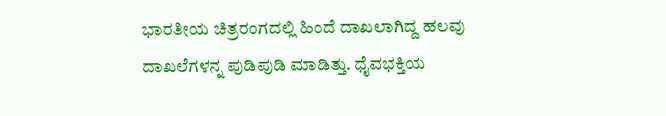ಭಾರತೀಯ ಚಿತ್ರರಂಗದಲ್ಲಿ ಹಿಂದೆ ದಾಖಲಾಗಿದ್ದ ಹಲವು ದಾಖಲೆಗಳನ್ನ ಪುಡಿಪುಡಿ ಮಾಡಿತ್ತು. ಧೈವಭಕ್ತಿಯ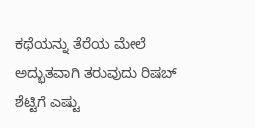ಕಥೆಯನ್ನು ತೆರೆಯ ಮೇಲೆ ಅದ್ಭುತವಾಗಿ ತರುವುದು ರಿಷಬ್ ಶೆಟ್ಟಿಗೆ ಎಷ್ಟು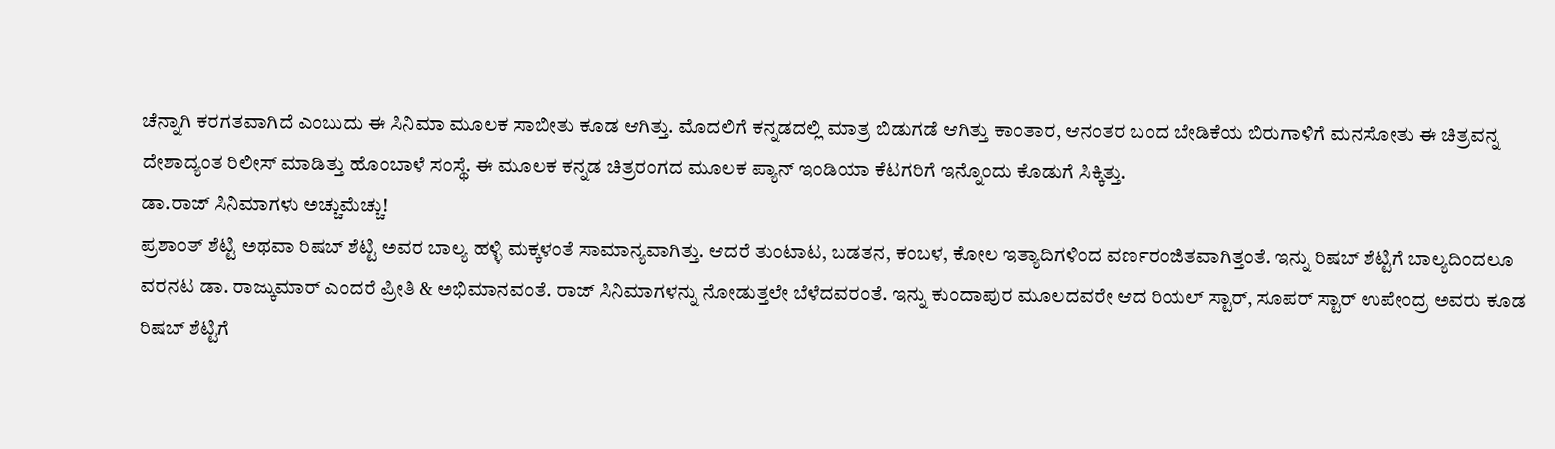ಚೆನ್ನಾಗಿ ಕರಗತವಾಗಿದೆ ಎಂಬುದು ಈ ಸಿನಿಮಾ ಮೂಲಕ ಸಾಬೀತು ಕೂಡ ಆಗಿತ್ತು. ಮೊದಲಿಗೆ ಕನ್ನಡದಲ್ಲಿ ಮಾತ್ರ ಬಿಡುಗಡೆ ಆಗಿತ್ತು ಕಾಂತಾರ, ಆನಂತರ ಬಂದ ಬೇಡಿಕೆಯ ಬಿರುಗಾಳಿಗೆ ಮನಸೋತು ಈ ಚಿತ್ರವನ್ನ ದೇಶಾದ್ಯಂತ ರಿಲೀಸ್ ಮಾಡಿತ್ತು ಹೊಂಬಾಳೆ ಸಂಸ್ಥೆ. ಈ ಮೂಲಕ ಕನ್ನಡ ಚಿತ್ರರಂಗದ ಮೂಲಕ ಪ್ಯಾನ್ ಇಂಡಿಯಾ ಕೆಟಗರಿಗೆ ಇನ್ನೊಂದು ಕೊಡುಗೆ ಸಿಕ್ಕಿತ್ತು.
ಡಾ.ರಾಜ್ ಸಿನಿಮಾಗಳು ಅಚ್ಚುಮೆಚ್ಚು!
ಪ್ರಶಾಂತ್ ಶೆಟ್ಟಿ ಅಥವಾ ರಿಷಬ್ ಶೆಟ್ಟಿ ಅವರ ಬಾಲ್ಯ ಹಳ್ಳಿ ಮಕ್ಕಳಂತೆ ಸಾಮಾನ್ಯವಾಗಿತ್ತು. ಆದರೆ ತುಂಟಾಟ, ಬಡತನ, ಕಂಬಳ, ಕೋಲ ಇತ್ಯಾದಿಗಳಿಂದ ವರ್ಣರಂಜಿತವಾಗಿತ್ತಂತೆ. ಇನ್ನು ರಿಷಬ್ ಶೆಟ್ಟಿಗೆ ಬಾಲ್ಯದಿಂದಲೂ ವರನಟ ಡಾ. ರಾಜ್ಕುಮಾರ್ ಎಂದರೆ ಪ್ರೀತಿ & ಅಭಿಮಾನವಂತೆ. ರಾಜ್ ಸಿನಿಮಾಗಳನ್ನು ನೋಡುತ್ತಲೇ ಬೆಳೆದವರಂತೆ. ಇನ್ನು ಕುಂದಾಪುರ ಮೂಲದವರೇ ಆದ ರಿಯಲ್ ಸ್ಟಾರ್, ಸೂಪರ್ ಸ್ಟಾರ್ ಉಪೇಂದ್ರ ಅವರು ಕೂಡ ರಿಷಬ್ ಶೆಟ್ಟಿಗೆ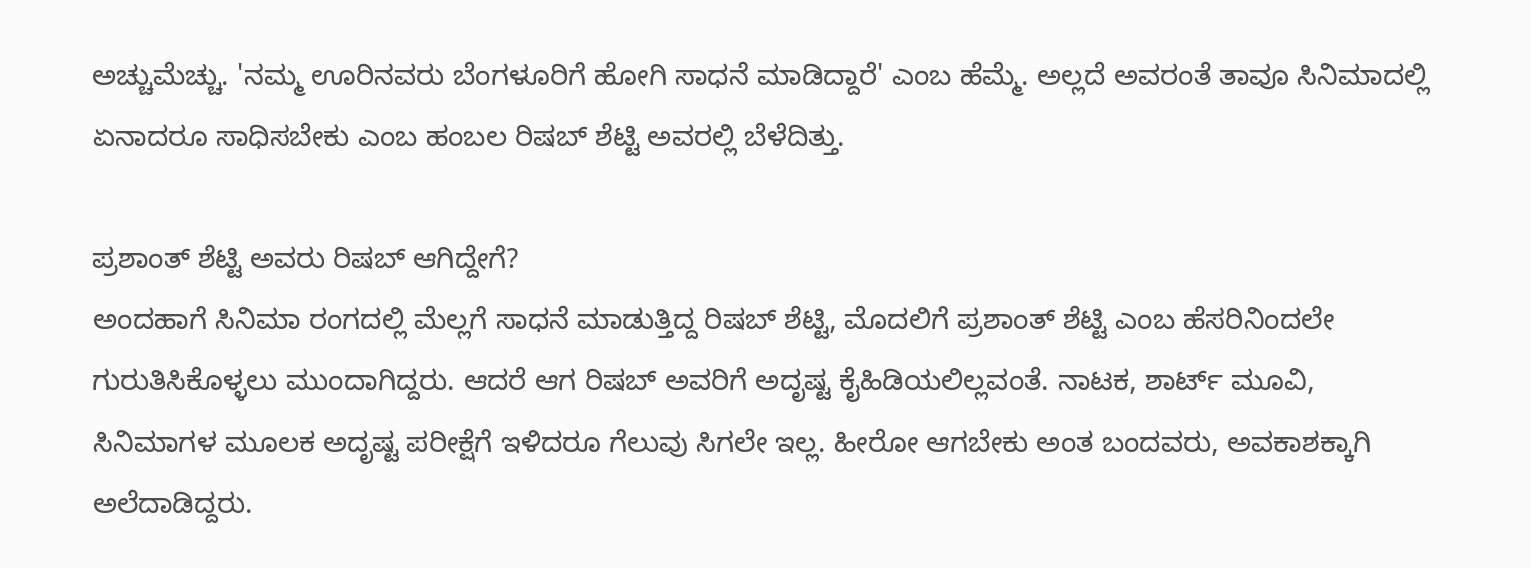ಅಚ್ಚುಮೆಚ್ಚು. 'ನಮ್ಮ ಊರಿನವರು ಬೆಂಗಳೂರಿಗೆ ಹೋಗಿ ಸಾಧನೆ ಮಾಡಿದ್ದಾರೆ' ಎಂಬ ಹೆಮ್ಮೆ. ಅಲ್ಲದೆ ಅವರಂತೆ ತಾವೂ ಸಿನಿಮಾದಲ್ಲಿ ಏನಾದರೂ ಸಾಧಿಸಬೇಕು ಎಂಬ ಹಂಬಲ ರಿಷಬ್ ಶೆಟ್ಟಿ ಅವರಲ್ಲಿ ಬೆಳೆದಿತ್ತು.

ಪ್ರಶಾಂತ್ ಶೆಟ್ಟಿ ಅವರು ರಿಷಬ್ ಆಗಿದ್ದೇಗೆ?
ಅಂದಹಾಗೆ ಸಿನಿಮಾ ರಂಗದಲ್ಲಿ ಮೆಲ್ಲಗೆ ಸಾಧನೆ ಮಾಡುತ್ತಿದ್ದ ರಿಷಬ್ ಶೆಟ್ಟಿ, ಮೊದಲಿಗೆ ಪ್ರಶಾಂತ್ ಶೆಟ್ಟಿ ಎಂಬ ಹೆಸರಿನಿಂದಲೇ ಗುರುತಿಸಿಕೊಳ್ಳಲು ಮುಂದಾಗಿದ್ದರು. ಆದರೆ ಆಗ ರಿಷಬ್ ಅವರಿಗೆ ಅದೃಷ್ಟ ಕೈಹಿಡಿಯಲಿಲ್ಲವಂತೆ. ನಾಟಕ, ಶಾರ್ಟ್ ಮೂವಿ, ಸಿನಿಮಾಗಳ ಮೂಲಕ ಅದೃಷ್ಟ ಪರೀಕ್ಷೆಗೆ ಇಳಿದರೂ ಗೆಲುವು ಸಿಗಲೇ ಇಲ್ಲ. ಹೀರೋ ಆಗಬೇಕು ಅಂತ ಬಂದವರು, ಅವಕಾಶಕ್ಕಾಗಿ ಅಲೆದಾಡಿದ್ದರು.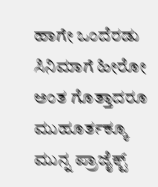ಹಾಗೇ ಒಂದೆರಡು ಸಿನಿಮಾಗೆ ಹೀರೋ ಅಂತ ಗೊತ್ತಾದರೂ ಮುಹೂರ್ತಕ್ಕೂ ಮುನ್ನ ಪ್ರಾಜೈಕ್ಟ್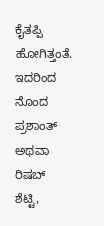ಕೈತಪ್ಪಿ ಹೋಗಿತ್ತಂತೆ. ಇದರಿಂದ ನೊಂದ ಪ್ರಶಾಂತ್ ಅಥವಾ ರಿಷಬ್ ಶೆಟ್ಟಿ,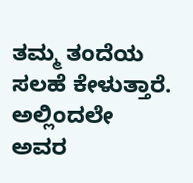ತಮ್ಮ ತಂದೆಯ ಸಲಹೆ ಕೇಳುತ್ತಾರೆ. ಅಲ್ಲಿಂದಲೇ ಅವರ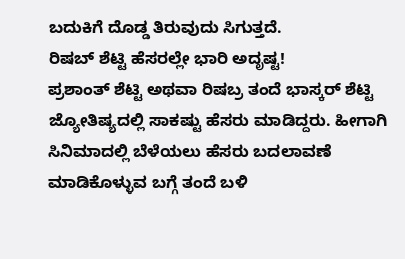ಬದುಕಿಗೆ ದೊಡ್ಡ ತಿರುವುದು ಸಿಗುತ್ತದೆ.
ರಿಷಬ್ ಶೆಟ್ಟಿ ಹೆಸರಲ್ಲೇ ಭಾರಿ ಅದೃಷ್ಟ!
ಪ್ರಶಾಂತ್ ಶೆಟ್ಟಿ ಅಥವಾ ರಿಷಬ್ರ ತಂದೆ ಭಾಸ್ಕರ್ ಶೆಟ್ಟಿ ಜ್ಯೋತಿಷ್ಯದಲ್ಲಿ ಸಾಕಷ್ಟು ಹೆಸರು ಮಾಡಿದ್ದರು. ಹೀಗಾಗಿ ಸಿನಿಮಾದಲ್ಲಿ ಬೆಳೆಯಲು ಹೆಸರು ಬದಲಾವಣೆ ಮಾಡಿಕೊಳ್ಳುವ ಬಗ್ಗೆ ತಂದೆ ಬಳಿ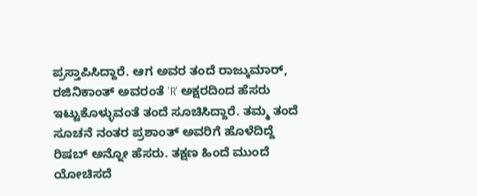ಪ್ರಸ್ತಾಪಿಸಿದ್ದಾರೆ. ಆಗ ಅವರ ತಂದೆ ರಾಜ್ಕುಮಾರ್, ರಜಿನಿಕಾಂತ್ ಅವರಂತೆ 'R' ಅಕ್ಷರದಿಂದ ಹೆಸರು ಇಟ್ಟುಕೊಳ್ಳುವಂತೆ ತಂದೆ ಸೂಚಿಸಿದ್ದಾರೆ. ತಮ್ಮ ತಂದೆ ಸೂಚನೆ ನಂತರ ಪ್ರಶಾಂತ್ ಅವರಿಗೆ ಹೊಳೆದಿದ್ದೆ ರಿಷಬ್ ಅನ್ನೋ ಹೆಸರು. ತಕ್ಷಣ ಹಿಂದೆ ಮುಂದೆ ಯೋಚಿಸದೆ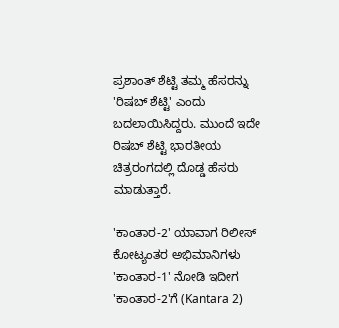ಪ್ರಶಾಂತ್ ಶೆಟ್ಟಿ ತಮ್ಮ ಹೆಸರನ್ನು 'ರಿಷಬ್ ಶೆಟ್ಟಿ' ಎಂದು ಬದಲಾಯಿಸಿದ್ದರು. ಮುಂದೆ ಇದೇ ರಿಷಬ್ ಶೆಟ್ಟಿ ಭಾರತೀಯ ಚಿತ್ರರಂಗದಲ್ಲಿ ದೊಡ್ಡ ಹೆಸರು ಮಾಡುತ್ತಾರೆ.

'ಕಾಂತಾರ-2' ಯಾವಾಗ ರಿಲೀಸ್
ಕೋಟ್ಯಂತರ ಅಭಿಮಾನಿಗಳು 'ಕಾಂತಾರ-1' ನೋಡಿ ಇದೀಗ 'ಕಾಂತಾರ-2'ಗೆ (Kantara 2)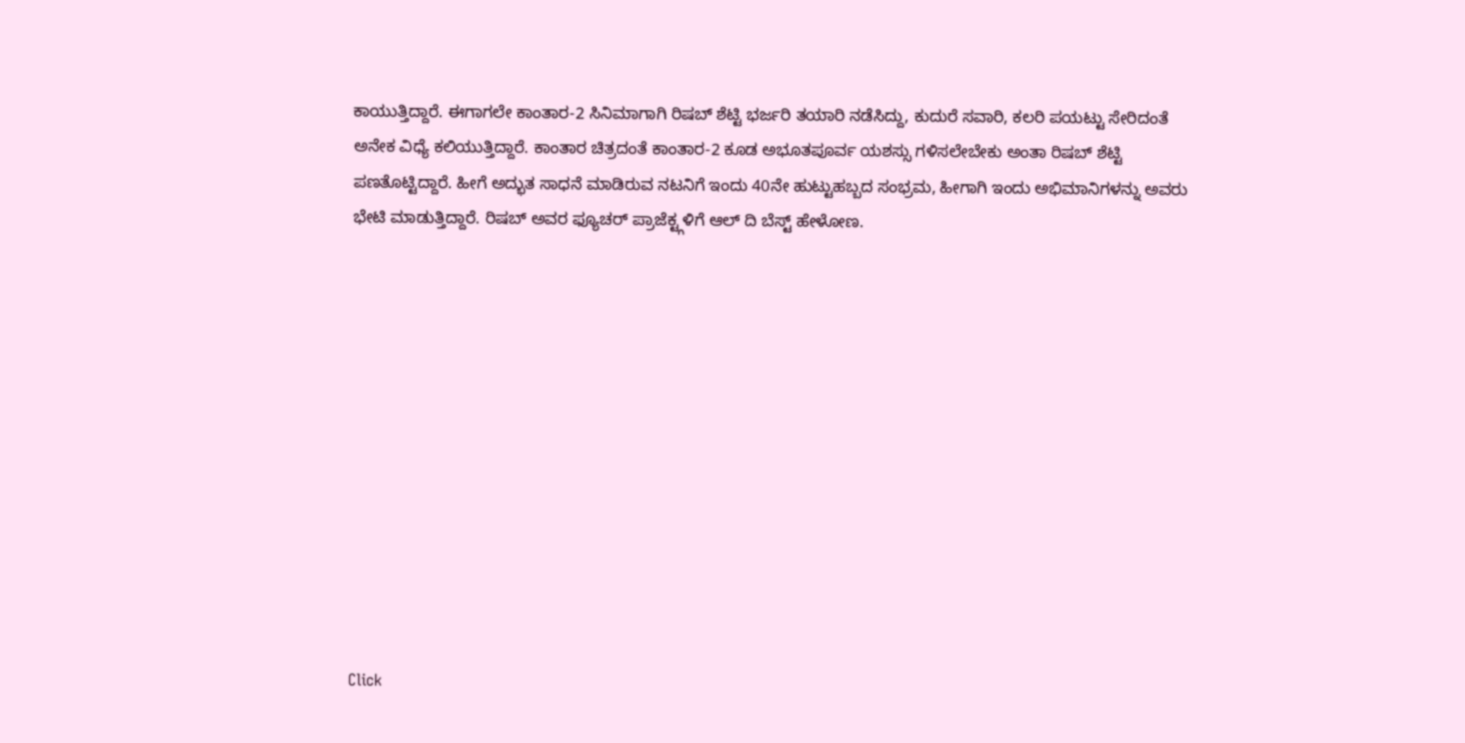ಕಾಯುತ್ತಿದ್ದಾರೆ. ಈಗಾಗಲೇ ಕಾಂತಾರ-2 ಸಿನಿಮಾಗಾಗಿ ರಿಷಬ್ ಶೆಟ್ಟಿ ಭರ್ಜರಿ ತಯಾರಿ ನಡೆಸಿದ್ದು, ಕುದುರೆ ಸವಾರಿ, ಕಲರಿ ಪಯಟ್ಟು ಸೇರಿದಂತೆ ಅನೇಕ ವಿಧ್ಯೆ ಕಲಿಯುತ್ತಿದ್ದಾರೆ. ಕಾಂತಾರ ಚಿತ್ರದಂತೆ ಕಾಂತಾರ-2 ಕೂಡ ಅಭೂತಪೂರ್ವ ಯಶಸ್ಸು ಗಳಿಸಲೇಬೇಕು ಅಂತಾ ರಿಷಬ್ ಶೆಟ್ಟಿ ಪಣತೊಟ್ಟಿದ್ದಾರೆ. ಹೀಗೆ ಅದ್ಭುತ ಸಾಧನೆ ಮಾಡಿರುವ ನಟನಿಗೆ ಇಂದು 40ನೇ ಹುಟ್ಟುಹಬ್ಬದ ಸಂಭ್ರಮ, ಹೀಗಾಗಿ ಇಂದು ಅಭಿಮಾನಿಗಳನ್ನು ಅವರು ಭೇಟಿ ಮಾಡುತ್ತಿದ್ದಾರೆ. ರಿಷಬ್ ಅವರ ಫ್ಯೂಚರ್ ಪ್ರಾಜೆಕ್ಟ್ಗಳಿಗೆ ಆಲ್ ದಿ ಬೆಸ್ಟ್ ಹೇಳೋಣ.












Click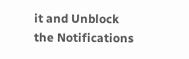it and Unblock the Notifications